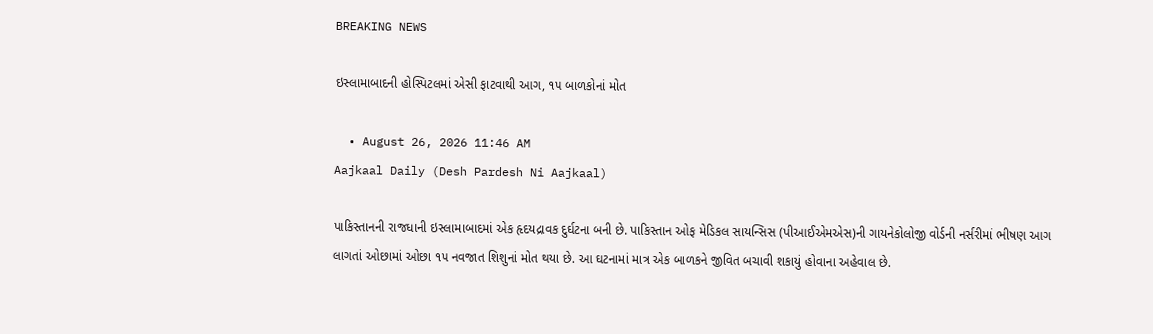BREAKING NEWS

ઇસ્લામાબાદની હોસ્પિટલમાં એસી ફાટવાથી આગ, ૧૫ બાળકોનાં મોત

  • August 26, 2026 11:46 AM
Aajkaal Daily (Desh Pardesh Ni Aajkaal)

પાકિસ્તાનની રાજધાની ઇસ્લામાબાદમાં એક હૃદયદ્રાવક દુર્ઘટના બની છે. પાકિસ્તાન ઓફ મેડિકલ સાયન્સિસ (પીઆઈએમએસ)ની ગાયનેકોલોજી વોર્ડની નર્સરીમાં ભીષણ આગ લાગતાં ઓછામાં ઓછા ૧૫ નવજાત શિશુનાં મોત થયા છે. આ ઘટનામાં માત્ર એક બાળકને જીવિત બચાવી શકાયું હોવાના અહેવાલ છે.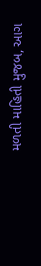મળતી માહિતી મુજબ, આગ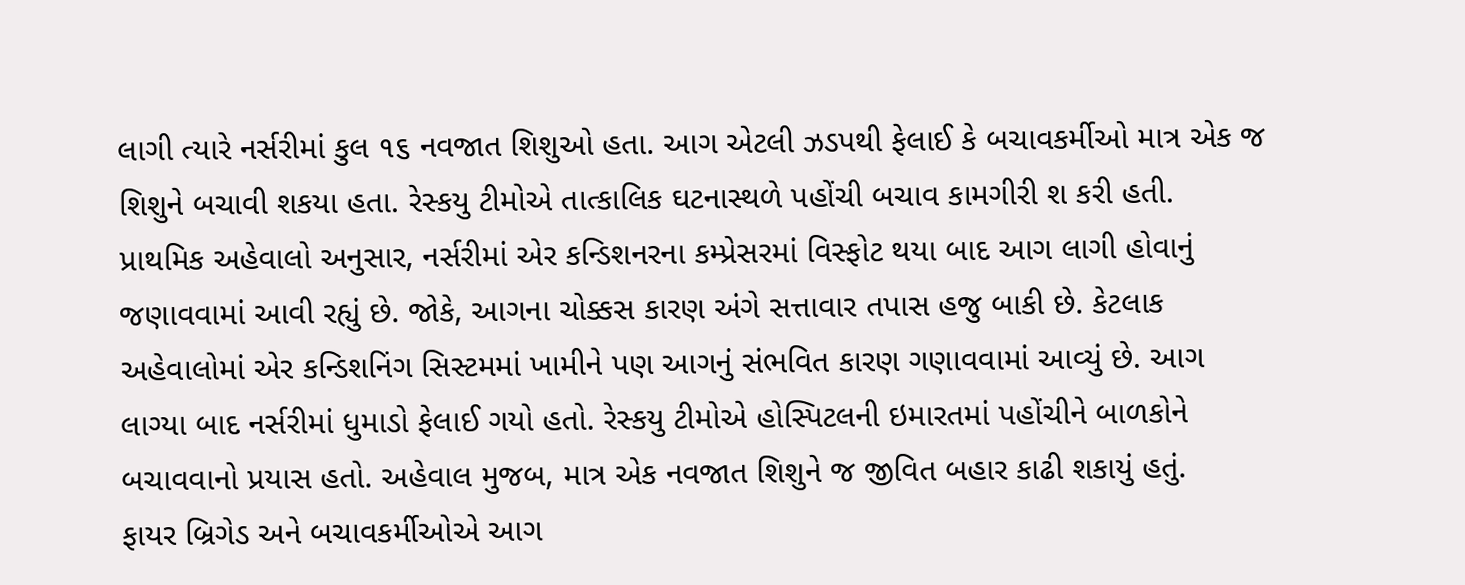લાગી ત્યારે નર્સરીમાં કુલ ૧૬ નવજાત શિશુઓ હતા. આગ એટલી ઝડપથી ફેલાઈ કે બચાવકર્મીઓ માત્ર એક જ શિશુને બચાવી શકયા હતા. રેસ્કયુ ટીમોએ તાત્કાલિક ઘટનાસ્થળે પહોંચી બચાવ કામગીરી શ કરી હતી.
પ્રાથમિક અહેવાલો અનુસાર, નર્સરીમાં એર કન્ડિશનરના કમ્પ્રેસરમાં વિસ્ફોટ થયા બાદ આગ લાગી હોવાનું જણાવવામાં આવી રહ્યું છે. જોકે, આગના ચોક્કસ કારણ અંગે સત્તાવાર તપાસ હજુ બાકી છે. કેટલાક અહેવાલોમાં એર કન્ડિશનિંગ સિસ્ટમમાં ખામીને પણ આગનું સંભવિત કારણ ગણાવવામાં આવ્યું છે. આગ લાગ્યા બાદ નર્સરીમાં ધુમાડો ફેલાઈ ગયો હતો. રેસ્કયુ ટીમોએ હોસ્પિટલની ઇમારતમાં પહોંચીને બાળકોને બચાવવાનો પ્રયાસ હતો. અહેવાલ મુજબ, માત્ર એક નવજાત શિશુને જ જીવિત બહાર કાઢી શકાયું હતું.
ફાયર બ્રિગેડ અને બચાવકર્મીઓએ આગ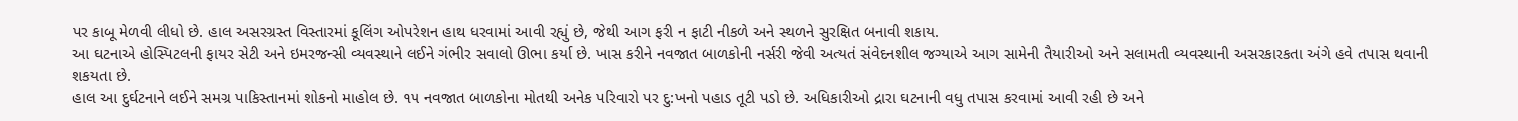પર કાબૂ મેળવી લીધો છે. હાલ અસરગ્રસ્ત વિસ્તારમાં કૂલિંગ ઓપરેશન હાથ ધરવામાં આવી રહ્યું છે, જેથી આગ ફરી ન ફાટી નીકળે અને સ્થળને સુરક્ષિત બનાવી શકાય.
આ ઘટનાએ હોસ્પિટલની ફાયર સેટી અને ઇમરજન્સી વ્યવસ્થાને લઈને ગંભીર સવાલો ઊભા કર્યા છે. ખાસ કરીને નવજાત બાળકોની નર્સરી જેવી અત્યતં સંવેદનશીલ જગ્યાએ આગ સામેની તૈયારીઓ અને સલામતી વ્યવસ્થાની અસરકારકતા અંગે હવે તપાસ થવાની શકયતા છે.
હાલ આ દુર્ઘટનાને લઈને સમગ્ર પાકિસ્તાનમાં શોકનો માહોલ છે. ૧૫ નવજાત બાળકોના મોતથી અનેક પરિવારો પર દુ:ખનો પહાડ તૂટી પડો છે. અધિકારીઓ દ્રારા ઘટનાની વધુ તપાસ કરવામાં આવી રહી છે અને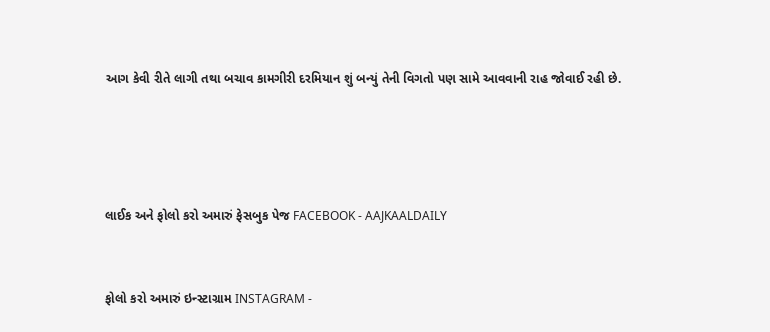આગ કેવી રીતે લાગી તથા બચાવ કામગીરી દરમિયાન શું બન્યું તેની વિગતો પણ સામે આવવાની રાહ જોવાઈ રહી છે.




લાઈક અને ફોલો કરો અમારું ફેસબુક પેજ FACEBOOK - AAJKAALDAILY


ફોલો કરો અમારું ઇન્સ્ટાગ્રામ INSTAGRAM -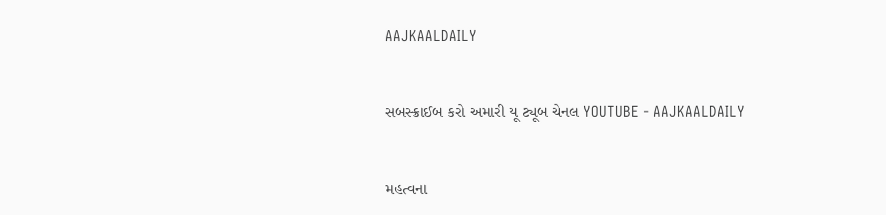AAJKAALDAILY


સબસ્ક્રાઈબ કરો અમારી યૂ ટ્યૂબ ચેનલ YOUTUBE - AAJKAALDAILY


મહત્વના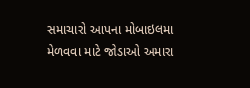સમાચારો આપના મોબાઇલમા મેળવવા માટે જોડાઓ અમારા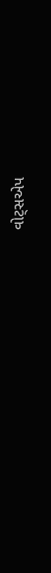વોટ્સએપ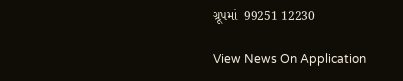ગ્રૂપમાં  99251 12230

View News On Application